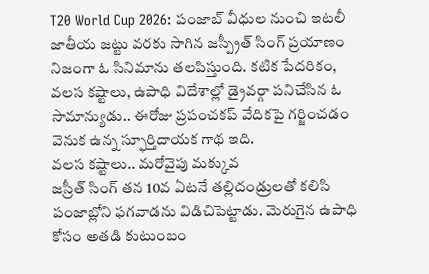T20 World Cup 2026: పంజాబ్ వీధుల నుంచి ఇటలీ జాతీయ జట్టు వరకు సాగిన జస్ప్రీత్ సింగ్ ప్రయాణం నిజంగా ఓ సినిమాను తలపిస్తుంది. కటిక పేదరికం, వలస కష్టాలు, ఉపాధి విదేశాల్లో డ్రైవర్గా పనిచేసిన ఓ సామాన్యుడు.. ఈరోజు ప్రపంచకప్ వేదికపై గర్జించడం వెనుక ఉన్న స్ఫూర్తిదాయక గాథ ఇది.
వలస కష్టాలు.. మరోవైపు మక్కువ
జస్రీత్ సింగ్ తన 10వ ఏటనే తల్లిదండ్రులతో కలిసి పంజాబ్లోని ఫగవాడను విడిచిపెట్టాడు. మెరుగైన ఉపాధి కోసం అతడి కుటుంబం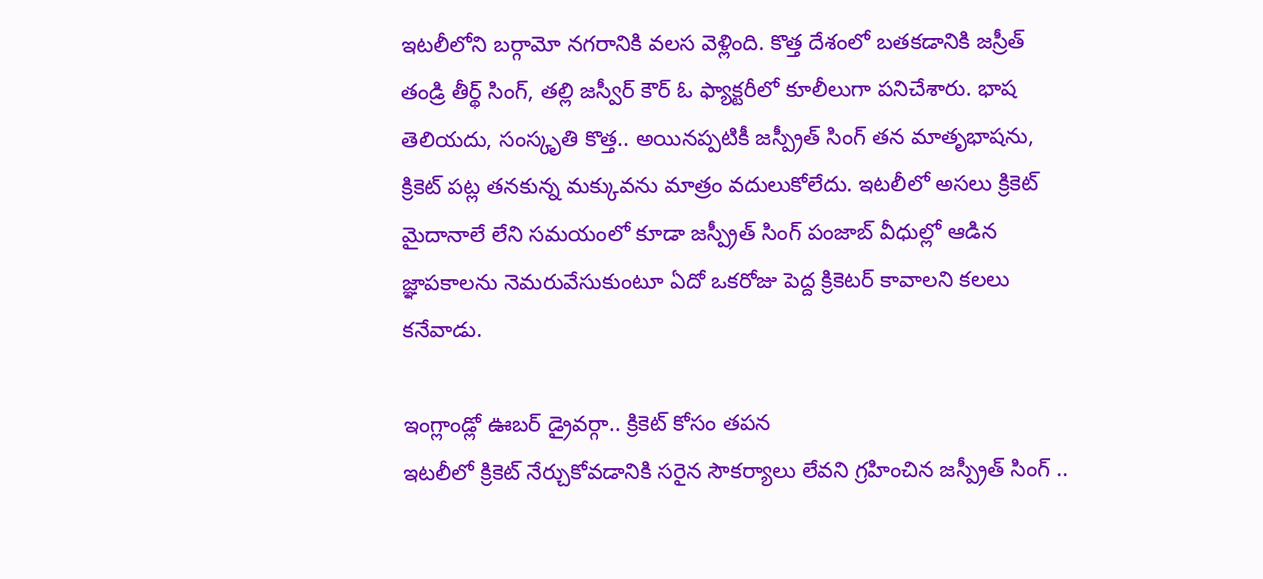ఇటలీలోని బర్గామో నగరానికి వలస వెళ్లింది. కొత్త దేశంలో బతకడానికి జస్రీత్ తండ్రి తీర్థ్ సింగ్, తల్లి జస్వీర్ కౌర్ ఓ ఫ్యాక్టరీలో కూలీలుగా పనిచేశారు. భాష తెలియదు, సంస్కృతి కొత్త.. అయినప్పటికీ జస్ప్రీత్ సింగ్ తన మాతృభాషను, క్రికెట్ పట్ల తనకున్న మక్కువను మాత్రం వదులుకోలేదు. ఇటలీలో అసలు క్రికెట్ మైదానాలే లేని సమయంలో కూడా జస్ప్రీత్ సింగ్ పంజాబ్ వీధుల్లో ఆడిన జ్ఞాపకాలను నెమరువేసుకుంటూ ఏదో ఒకరోజు పెద్ద క్రికెటర్ కావాలని కలలు కనేవాడు.

ఇంగ్లాండ్లో ఊబర్ డ్రైవర్గా.. క్రికెట్ కోసం తపన
ఇటలీలో క్రికెట్ నేర్చుకోవడానికి సరైన సౌకర్యాలు లేవని గ్రహించిన జస్ప్రీత్ సింగ్ ..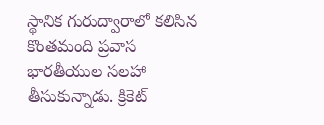స్థానిక గురుద్వారాలో కలిసిన కొంతమంది ప్రవాస భారతీయుల సలహా తీసుకున్నాడు. క్రికెట్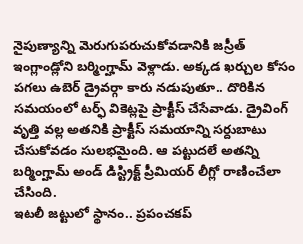నైపుణ్యాన్ని మెరుగుపరుచుకోవడానికి జస్రీత్ ఇంగ్లాండ్లోని బర్మింగ్హామ్ వెళ్లాడు. అక్కడ ఖర్చుల కోసం పగలు ఉబెర్ డ్రైవర్గా కారు నడుపుతూ.. దొరికిన సమయంలో టర్ఫ్ వికెట్లపై ప్రాక్టీస్ చేసేవాడు. డ్రైవింగ్ వృత్తి వల్ల అతనికి ప్రాక్టీస్ సమయాన్ని సర్దుబాటు చేసుకోవడం సులభమైంది. ఆ పట్టుదలే అతన్ని బర్మింగ్హామ్ అండ్ డిస్ట్రిక్ట్ ప్రీమియర్ లీగ్లో రాణించేలా చేసింది.
ఇటలీ జట్టులో స్థానం.. ప్రపంచకప్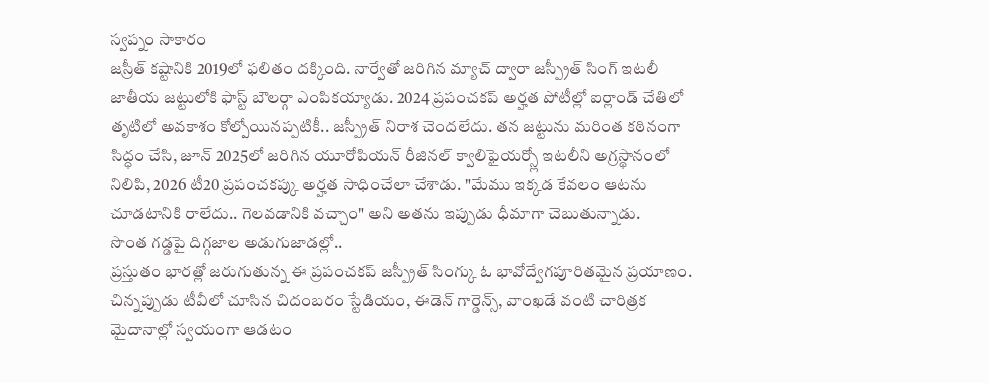స్వప్నం సాకారం
జస్రీత్ కష్టానికి 2019లో ఫలితం దక్కింది. నార్వేతో జరిగిన మ్యాచ్ ద్వారా జస్ప్రీత్ సింగ్ ఇటలీ జాతీయ జట్టులోకి ఫాస్ట్ బౌలర్గా ఎంపికయ్యాడు. 2024 ప్రపంచకప్ అర్హత పోటీల్లో ఐర్లాండ్ చేతిలో తృటిలో అవకాశం కోల్పోయినప్పటికీ.. జస్ప్రీత్ నిరాశ చెందలేదు. తన జట్టును మరింత కఠినంగా సిద్ధం చేసి, జూన్ 2025లో జరిగిన యూరోపియన్ రీజినల్ క్వాలిఫైయర్స్లో ఇటలీని అగ్రస్థానంలో నిలిపి, 2026 టీ20 ప్రపంచకప్కు అర్హత సాధించేలా చేశాడు. "మేము ఇక్కడ కేవలం ఆటను చూడటానికి రాలేదు.. గెలవడానికి వచ్చాం" అని అతను ఇప్పుడు ధీమాగా చెబుతున్నాడు.
సొంత గడ్డపై దిగ్గజాల అడుగుజాడల్లో..
ప్రస్తుతం భారత్లో జరుగుతున్న ఈ ప్రపంచకప్ జస్ప్రీత్ సింగ్కు ఓ భావోద్వేగపూరితమైన ప్రయాణం. చిన్నప్పుడు టీవీలో చూసిన చిదంబరం స్టేడియం, ఈడెన్ గార్డెన్స్, వాంఖడే వంటి చారిత్రక మైదానాల్లో స్వయంగా ఆడటం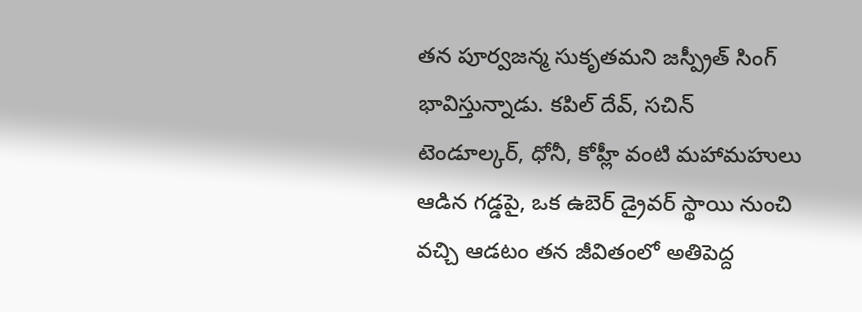తన పూర్వజన్మ సుకృతమని జస్ప్రీత్ సింగ్ భావిస్తున్నాడు. కపిల్ దేవ్, సచిన్ టెండూల్కర్, ధోనీ, కోహ్లీ వంటి మహామహులు ఆడిన గడ్డపై, ఒక ఉబెర్ డ్రైవర్ స్థాయి నుంచి వచ్చి ఆడటం తన జీవితంలో అతిపెద్ద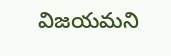విజయమని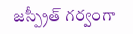జస్ప్రీత్ గర్వంగా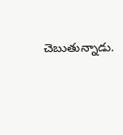చెబుతున్నాడు.